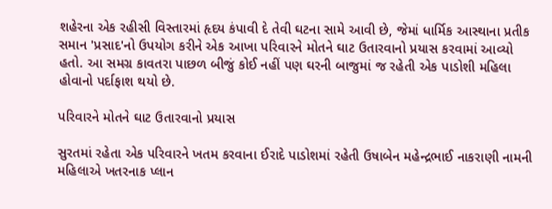શહેરના એક રહીસી વિસ્તારમાં હૃદય કંપાવી દે તેવી ઘટના સામે આવી છે, જેમાં ધાર્મિક આસ્થાના પ્રતીક સમાન 'પ્રસાદ'નો ઉપયોગ કરીને એક આખા પરિવારને મોતને ઘાટ ઉતારવાનો પ્રયાસ કરવામાં આવ્યો હતો. આ સમગ્ર કાવતરા પાછળ બીજું કોઈ નહીં પણ ઘરની બાજુમાં જ રહેતી એક પાડોશી મહિલા હોવાનો પર્દાફાશ થયો છે.

પરિવારને મોતને ઘાટ ઉતારવાનો પ્રયાસ

સુરતમાં રહેતા એક પરિવારને ખતમ કરવાના ઈરાદે પાડોશમાં રહેતી ઉષાબેન મહેન્દ્રભાઈ નાકરાણી નામની મહિલાએ ખતરનાક પ્લાન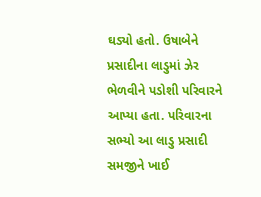ઘડ્યો હતો. ઉષાબેને પ્રસાદીના લાડુમાં ઝેર ભેળવીને પડોશી પરિવારને આપ્યા હતા. પરિવારના સભ્યો આ લાડુ પ્રસાદી સમજીને ખાઈ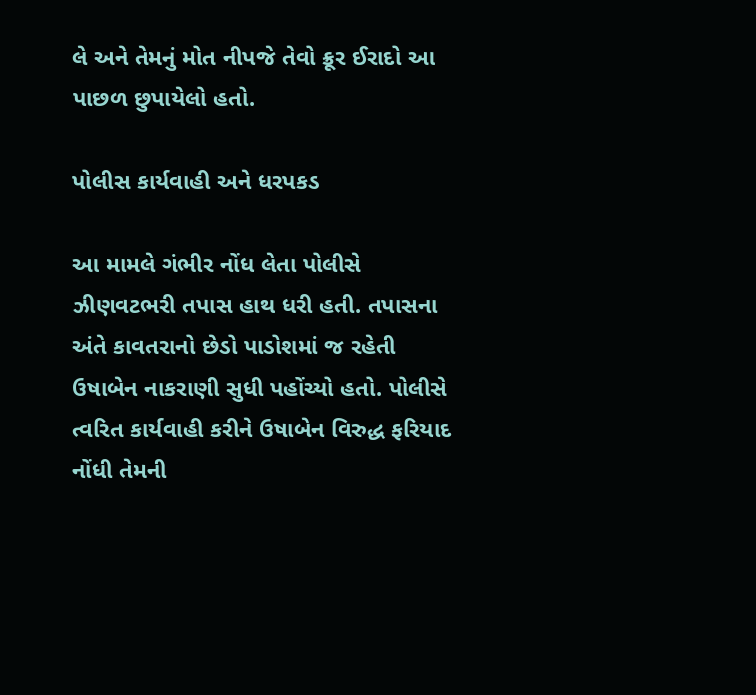લે અને તેમનું મોત નીપજે તેવો ક્રૂર ઈરાદો આ પાછળ છુપાયેલો હતો.

પોલીસ કાર્યવાહી અને ધરપકડ

આ મામલે ગંભીર નોંધ લેતા પોલીસે ઝીણવટભરી તપાસ હાથ ધરી હતી. તપાસના અંતે કાવતરાનો છેડો પાડોશમાં જ રહેતી ઉષાબેન નાકરાણી સુધી પહોંચ્યો હતો. પોલીસે ત્વરિત કાર્યવાહી કરીને ઉષાબેન વિરુદ્ધ ફરિયાદ નોંધી તેમની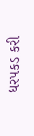ધરપકડ કરી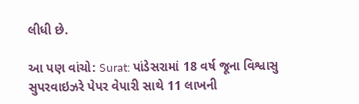લીધી છે.

આ પણ વાંચો: Surat: પાંડેસરામાં 18 વર્ષ જૂના વિશ્વાસુ સુપરવાઇઝરે પેપર વેપારી સાથે 11 લાખની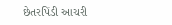છેતરપિંડી આચરી